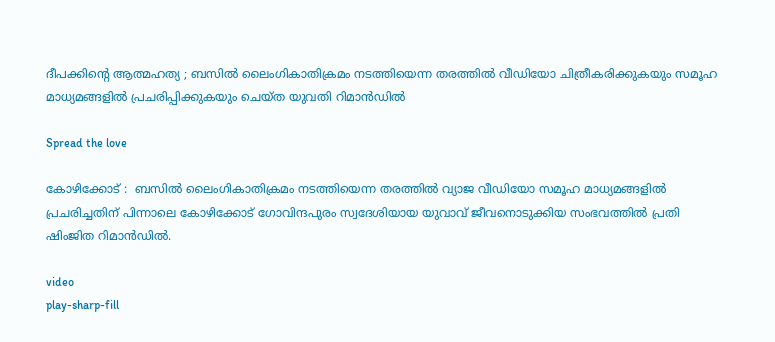ദീപക്കിന്റെ ആത്മഹത്യ ; ബസിൽ ലൈംഗികാതിക്രമം നടത്തിയെന്ന തരത്തിൽ വീഡിയോ ചിത്രീകരിക്കുകയും സമൂഹ മാധ്യമങ്ങളിൽ പ്രചരിപ്പിക്കുകയും ചെയ്ത യുവതി റിമാൻഡിൽ

Spread the love

കോഴിക്കോട് :  ബസിൽ ലൈംഗികാതിക്രമം നടത്തിയെന്ന തരത്തിൽ വ്യാജ വീഡിയോ സമൂഹ മാധ്യമങ്ങളിൽ പ്രചരിച്ചതിന് പിന്നാലെ കോഴിക്കോട് ഗോവിന്ദപുരം സ്വദേശിയായ യുവാവ് ജീവനൊടുക്കിയ സംഭവത്തിൽ പ്രതി ഷിംജിത റിമാൻഡിൽ.

video
play-sharp-fill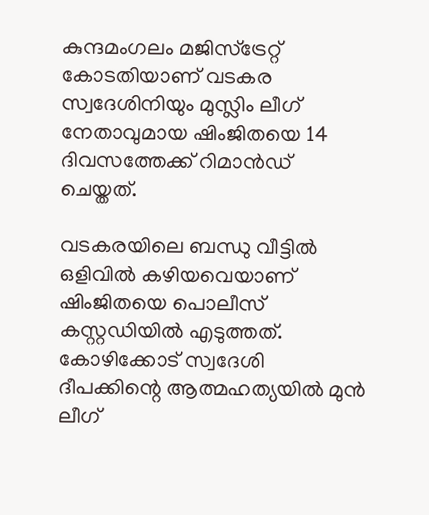കുന്ദമംഗലം മജിസ്ട്രേറ്റ് കോടതിയാണ് വടകര സ്വദേശിനിയും മുസ്ലിം ലീഗ് നേതാവുമായ ഷിംജിതയെ 14 ദിവസത്തേക്ക് റിമാൻഡ് ചെയ്തത്.

വടകരയിലെ ബന്ധു വീട്ടിൽ ഒ‍ളിവിൽ ക‍ഴിയവെയാണ് ഷിംജിതയെ പൊലീസ് കസ്റ്റഡിയിൽ എടുത്തത്. കോഴിക്കോട് സ്വദേശി ദീപക്കിന്റെ ആത്മഹത്യയിൽ മുൻ ലീഗ്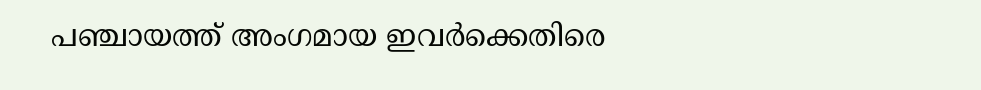പഞ്ചായത്ത് അംഗമായ ഇവർക്കെതിരെ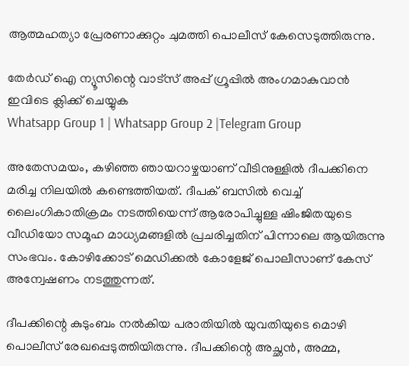ആത്മഹത്യാ പ്രേരണാക്കുറ്റം ചുമത്തി പൊലീസ് കേസെടുത്തിരുന്നു.

തേർഡ് ഐ ന്യൂസിന്റെ വാട്സ് അപ്പ് ഗ്രൂപ്പിൽ അംഗമാകുവാൻ ഇവിടെ ക്ലിക്ക് ചെയ്യുക
Whatsapp Group 1 | Whatsapp Group 2 |Telegram Group

അതേസമയം, ക‍ഴിഞ്ഞ ഞായറാ‍ഴ്ചയാണ് വീടിനുള്ളില്‍ ദീപക്കിനെ മരിച്ച നിലയില്‍ കണ്ടെത്തിയത്. ദീപക് ബസിൽ വെച്ച് ലൈംഗികാതിക്രമം നടത്തിയെന്ന് ആരോപിച്ചുള്ള ഷിംജിതയുടെ വീഡിയോ സമൂഹ മാധ്യമങ്ങളിൽ പ്രചരിച്ചതിന് പിന്നാലെ ആയിരുന്നു സംഭവം. കോഴിക്കോട് മെഡിക്കൽ കോളേജ് പൊലീസാണ് കേസ് അന്വേഷണം നടത്തുന്നത്.

ദീപക്കിന്റെ കുടുംബം നൽകിയ പരാതിയിൽ യുവതിയുടെ മൊഴി പൊലീസ് രേഖപ്പെടുത്തിയിരുന്നു. ദീപക്കിന്റെ അച്ഛൻ, അമ്മ,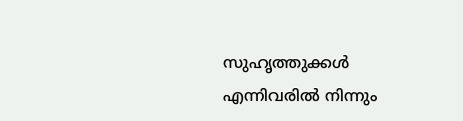സുഹൃത്തുക്കൾ എന്നിവരിൽ നിന്നും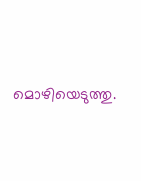മൊഴിയെടുത്തു.